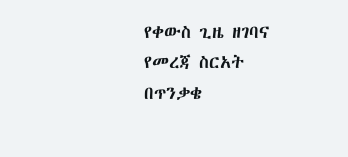የቀውስ ጊዜ ዘገባና የመረጃ ስርአት በጥንቃቄ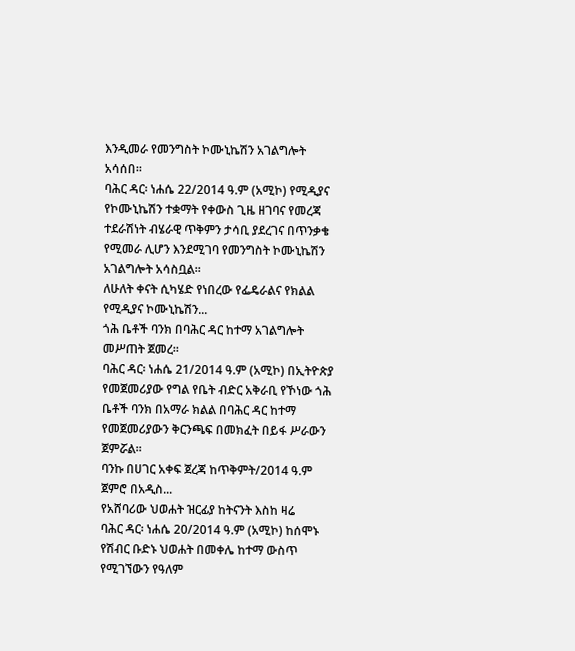እንዲመራ የመንግስት ኮሙኒኬሽን አገልግሎት አሳሰበ።
ባሕር ዳር፡ ነሐሴ 22/2014 ዓ.ም (አሚኮ) የሚዲያና የኮሙኒኬሽን ተቋማት የቀውስ ጊዜ ዘገባና የመረጃ ተደራሽነት ብሄራዊ ጥቅምን ታሳቢ ያደረገና በጥንቃቄ የሚመራ ሊሆን እንደሚገባ የመንግስት ኮሙኒኬሽን አገልግሎት አሳስቧል።
ለሁለት ቀናት ሲካሄድ የነበረው የፌዴራልና የክልል የሚዲያና ኮሙኒኬሽን...
ጎሕ ቤቶች ባንክ በባሕር ዳር ከተማ አገልግሎት መሥጠት ጀመረ።
ባሕር ዳር፡ ነሐሴ 21/2014 ዓ.ም (አሚኮ) በኢትዮጵያ የመጀመሪያው የግል የቤት ብድር አቅራቢ የኾነው ጎሕ ቤቶች ባንክ በአማራ ክልል በባሕር ዳር ከተማ የመጀመሪያውን ቅርንጫፍ በመክፈት በይፋ ሥራውን ጀምሯል።
ባንኩ በሀገር አቀፍ ጀረጃ ከጥቅምት/2014 ዓ.ም ጀምሮ በአዲስ...
የአሸባሪው ህወሐት ዝርፊያ ከትናንት እስከ ዛሬ
ባሕር ዳር፡ ነሐሴ 20/2014 ዓ.ም (አሚኮ) ከሰሞኑ የሽብር ቡድኑ ህወሐት በመቀሌ ከተማ ውስጥ የሚገኘውን የዓለም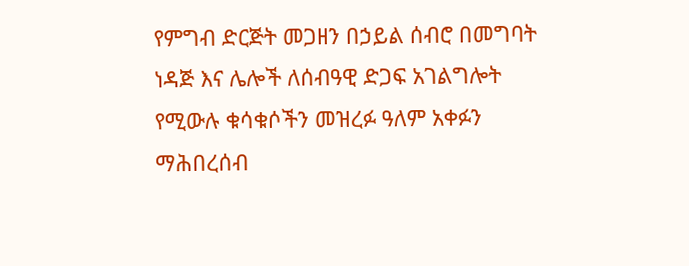የምግብ ድርጅት መጋዘን በኃይል ሰብሮ በመግባት ነዳጅ እና ሌሎች ለሰብዓዊ ድጋፍ አገልግሎት የሚውሉ ቁሳቁሶችን መዝረፉ ዓለም አቀፉን ማሕበረሰብ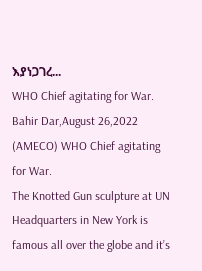እያነጋገረ...
WHO Chief agitating for War.
Bahir Dar,August 26,2022 (AMECO) WHO Chief agitating for War.
The Knotted Gun sculpture at UN Headquarters in New York is famous all over the globe and it’s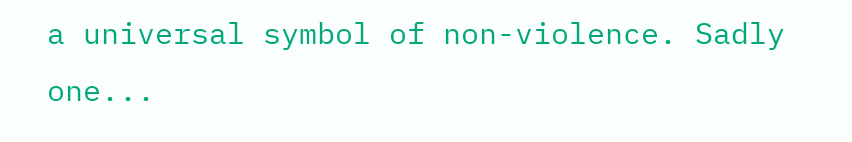a universal symbol of non-violence. Sadly one...